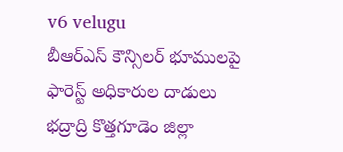v6 velugu
బీఆర్ఎస్ కౌన్సిలర్ భూములపై ఫారెస్ట్ అధికారుల దాడులు
భద్రాద్రి కొత్తగూడెం జిల్లా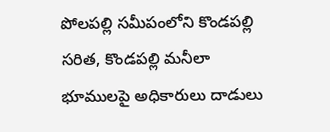పోలపల్లి సమీపంలోని కొండపల్లి సరిత, కొండపల్లి మనీలా భూములపై అధికారులు దాడులు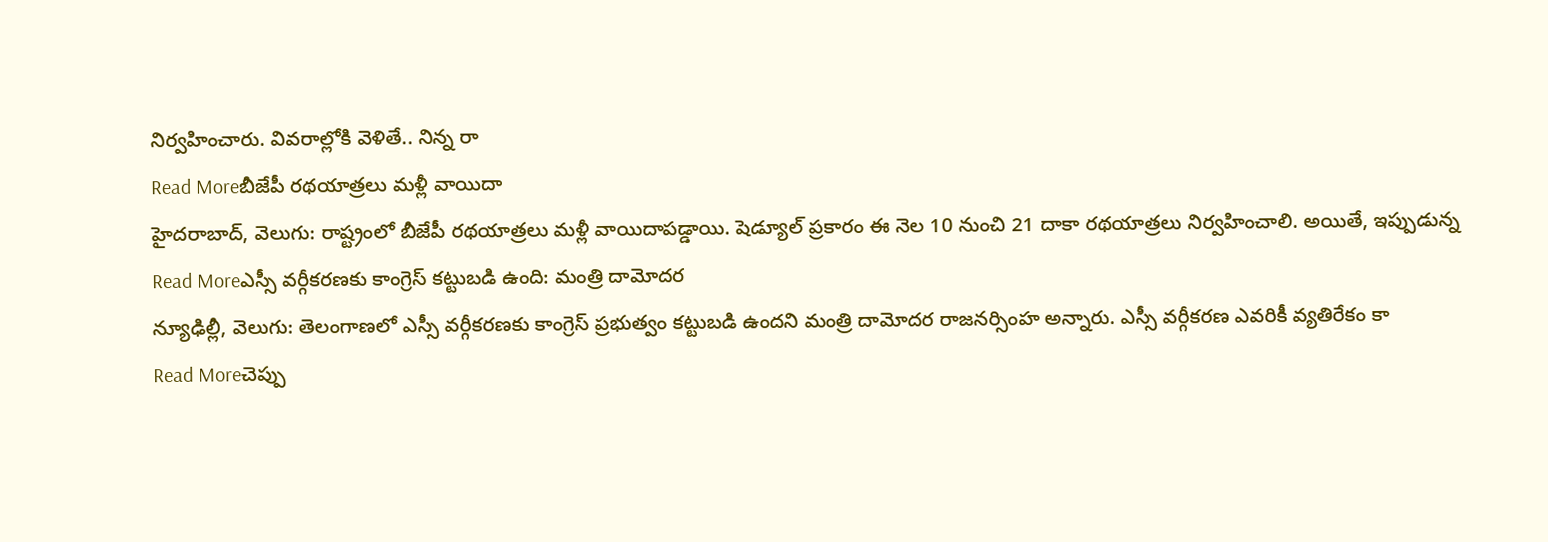నిర్వహించారు. వివరాల్లోకి వెళితే.. నిన్న రా
Read Moreబీజేపీ రథయాత్రలు మళ్లీ వాయిదా
హైదరాబాద్, వెలుగు: రాష్ట్రంలో బీజేపీ రథయాత్రలు మళ్లీ వాయిదాపడ్డాయి. షెడ్యూల్ ప్రకారం ఈ నెల 10 నుంచి 21 దాకా రథయాత్రలు నిర్వహించాలి. అయితే, ఇప్పుడున్న
Read Moreఎస్సీ వర్గీకరణకు కాంగ్రెస్ కట్టుబడి ఉంది: మంత్రి దామోదర
న్యూఢిల్లీ, వెలుగు: తెలంగాణలో ఎస్సీ వర్గీకరణకు కాంగ్రెస్ ప్రభుత్వం కట్టుబడి ఉందని మంత్రి దామోదర రాజనర్సింహ అన్నారు. ఎస్సీ వర్గీకరణ ఎవరికీ వ్యతిరేకం కా
Read Moreచెప్పు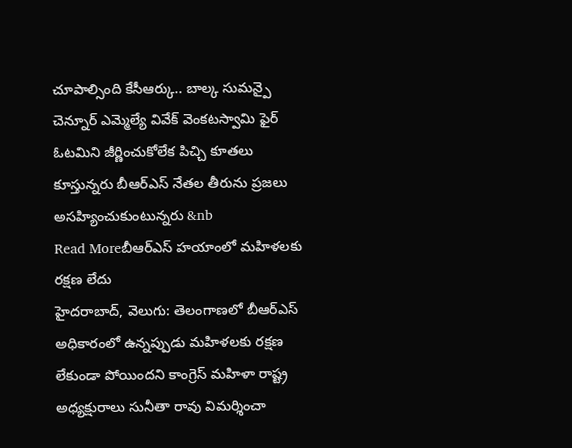చూపాల్సింది కేసీఆర్కు.. బాల్క సుమన్పై చెన్నూర్ ఎమ్మెల్యే వివేక్ వెంకటస్వామి ఫైర్
ఓటమిని జీర్ణించుకోలేక పిచ్చి కూతలు కూస్తున్నరు బీఆర్ఎస్ నేతల తీరును ప్రజలు అసహ్యించుకుంటున్నరు &nb
Read Moreబీఆర్ఎస్ హయాంలో మహిళలకు రక్షణ లేదు
హైదరాబాద్, వెలుగు: తెలంగాణలో బీఆర్ఎస్ అధికారంలో ఉన్నప్పుడు మహిళలకు రక్షణ లేకుండా పోయిందని కాంగ్రెస్ మహిళా రాష్ట్ర అధ్యక్షురాలు సునీతా రావు విమర్శించా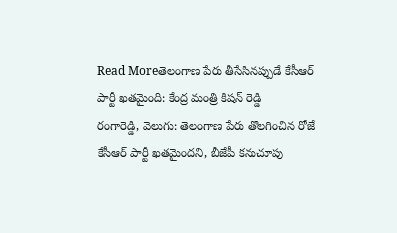Read Moreతెలంగాణ పేరు తీసేసినప్పుడే కేసీఆర్ పార్టీ ఖతమైంది: కేంద్ర మంత్రి కిషన్ రెడ్డి
రంగారెడ్డి, వెలుగు: తెలంగాణ పేరు తొలగించిన రోజే కేసీఆర్ పార్టీ ఖతమైందని, బీజేపీ కనుచూపు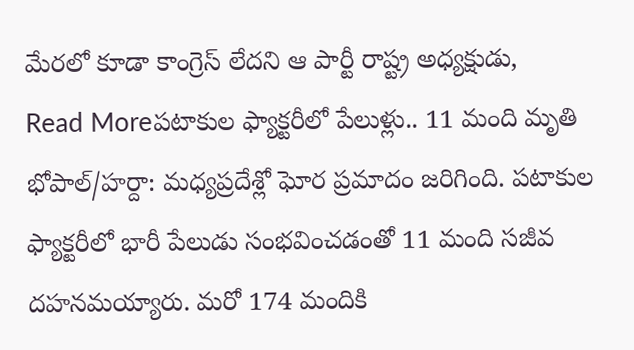మేరలో కూడా కాంగ్రెస్ లేదని ఆ పార్టీ రాష్ట్ర అధ్యక్షుడు,
Read Moreపటాకుల ఫ్యాక్టరీలో పేలుళ్లు.. 11 మంది మృతి
భోపాల్/హర్దా: మధ్యప్రదేశ్లో ఘోర ప్రమాదం జరిగింది. పటాకుల ఫ్యాక్టరీలో భారీ పేలుడు సంభవించడంతో 11 మంది సజీవ దహనమయ్యారు. మరో 174 మందికి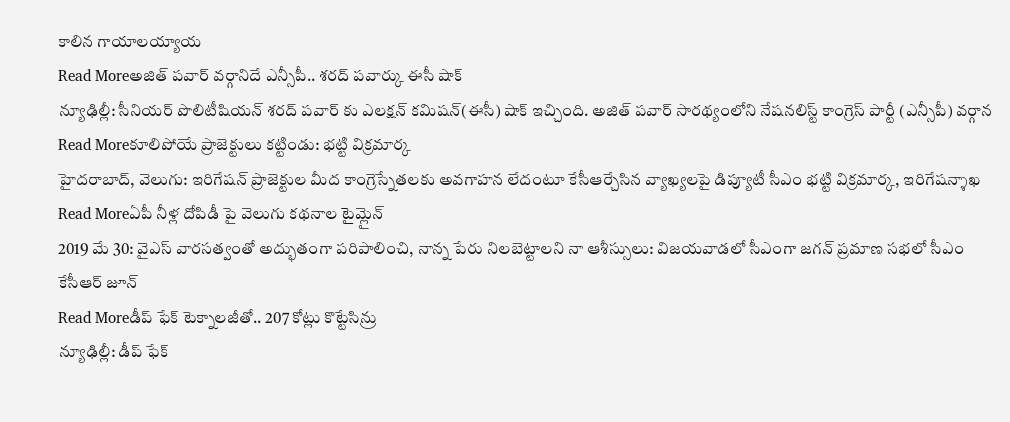కాలిన గాయాలయ్యాయ
Read Moreఅజిత్ పవార్ వర్గానిదే ఎన్సీపీ.. శరద్ పవార్కు ఈసీ షాక్
న్యూఢిల్లీ: సీనియర్ పొలిటీషియన్ శరద్ పవార్ కు ఎలక్షన్ కమిషన్(ఈసీ) షాక్ ఇచ్చింది. అజిత్ పవార్ సారథ్యంలోని నేషనలిస్ట్ కాంగ్రెస్ పార్టీ (ఎన్సీపీ) వర్గాన
Read Moreకూలిపోయే ప్రాజెక్టులు కట్టిండు: భట్టి విక్రమార్క
హైదరాబాద్, వెలుగు: ఇరిగేషన్ ప్రాజెక్టుల మీద కాంగ్రెస్నేతలకు అవగాహన లేదంటూ కేసీఆర్చేసిన వ్యాఖ్యలపై డిప్యూటీ సీఎం భట్టి విక్రమార్క, ఇరిగేషన్శాఖ
Read Moreఏపీ నీళ్ల దోపిడీ పై వెలుగు కథనాల టైమ్లైన్
2019 మే 30: వైఎస్ వారసత్వంతో అద్భుతంగా పరిపాలించి, నాన్న పేరు నిలబెట్టాలని నా ఆశీస్సులు: విజయవాడలో సీఎంగా జగన్ ప్రమాణ సభలో సీఎం కేసీఆర్ జూన్
Read Moreడీప్ ఫేక్ టెక్నాలజీతో.. 207 కోట్లు కొట్టేసిన్రు
న్యూఢిల్లీ: డీప్ ఫేక్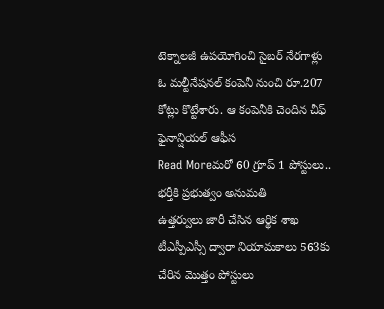టెక్నాలజీ ఉపయోగించి సైబర్ నేరగాళ్లు ఓ మల్టీనేషనల్ కంపెనీ నుంచి రూ.207 కోట్లు కొట్టేశారు. ఆ కంపెనీకి చెందిన చీఫ్ ఫైనాన్షియల్ ఆఫీస
Read Moreమరో 60 గ్రూప్ 1 పోస్టులు.. భర్తీకి ప్రభుత్వం అనుమతి
ఉత్తర్వులు జారీ చేసిన ఆర్థిక శాఖ టీఎస్పీఎస్సీ ద్వారా నియామకాలు 563కు చేరిన మొత్తం పోస్టులు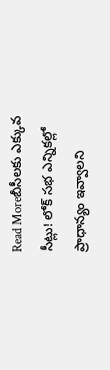Read Moreబీసీలకు ఎక్కువ సీట్లు! లోక్ సభ ఎన్నికల్లో ప్రాధాన్యం ఇవ్వాలని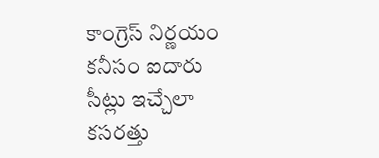కాంగ్రెస్ నిర్ణయం
కనీసం ఐదారు సీట్లు ఇచ్చేలా కసరత్తు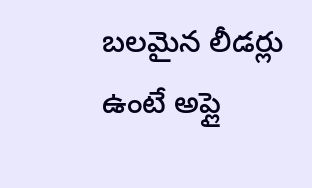బలమైన లీడర్లు ఉంటే అప్లై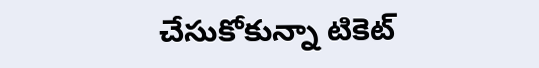చేసుకోకున్నా టికెట్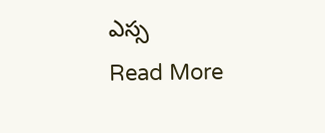ఎస్స
Read More